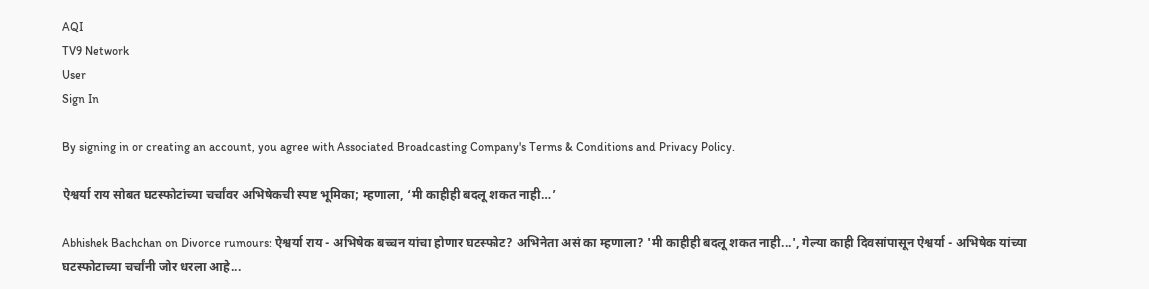AQI
TV9 Network
User
Sign In

By signing in or creating an account, you agree with Associated Broadcasting Company's Terms & Conditions and Privacy Policy.

ऐश्वर्या राय सोबत घटस्फोटांच्या चर्चांवर अभिषेकची स्पष्ट भूमिका; म्हणाला, ‘मी काहीही बदलू शकत नाही…’

Abhishek Bachchan on Divorce rumours: ऐश्वर्या राय - अभिषेक बच्चन यांचा होणार घटस्फोट? अभिनेता असं का म्हणाला? 'मी काहीही बदलू शकत नाही...', गेल्या काही दिवसांपासून ऐश्वर्या - अभिषेक यांच्या घटस्फोटाच्या चर्चांनी जोर धरला आहे...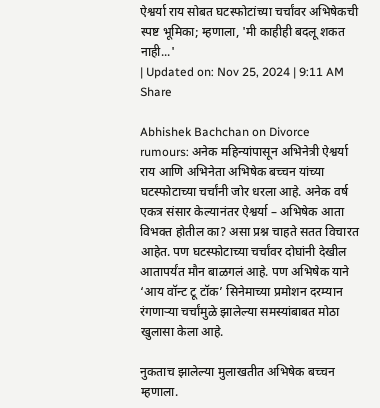ऐश्वर्या राय सोबत घटस्फोटांच्या चर्चांवर अभिषेकची स्पष्ट भूमिका; म्हणाला, 'मी काहीही बदलू शकत नाही...'
| Updated on: Nov 25, 2024 | 9:11 AM
Share

Abhishek Bachchan on Divorce rumours: अनेक महिन्यांपासून अभिनेत्री ऐश्वर्या राय आणि अभिनेता अभिषेक बच्चन यांच्या घटस्फोटाच्या चर्चांनी जोर धरला आहे. अनेक वर्ष एकत्र संसार केल्यानंतर ऐश्वर्या – अभिषेक आता विभक्त होतील का? असा प्रश्न चाहते सतत विचारत आहेत. पण घटस्फोटाच्या चर्चांवर दोघांनी देखील आतापर्यंत मौन बाळगलं आहे. पण अभिषेक याने ‘आय वॉन्ट टू टॉक’ सिनेमाच्या प्रमोशन दरम्यान रंगणाऱ्या चर्चांमुळे झालेल्या समस्यांबाबत मोठा खुलासा केला आहे.

नुकताच झालेल्या मुलाखतीत अभिषेक बच्चन म्हणाला.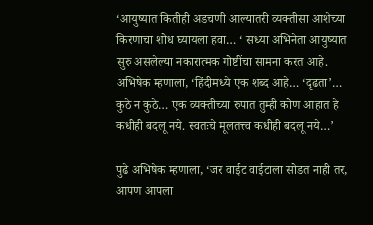‘आयुष्यात कितीही अडचणी आल्यातरी व्यक्तीसा आशेच्या किरणाचा शोध घ्यायला हवा… ‘ सध्या अभिनेता आयुष्यात सुरु असलेल्या नकारात्मक गोष्टींचा सामना करत आहे. अभिषेक म्हणाला, ‘हिंदीमध्ये एक शब्द आहे… ‘दृढता’… कुठे न कुठे… एक व्यक्तीच्या रुपात तुम्ही कोण आहात हे कधीही बदलू नये. स्वतःचे मूलतत्त्व कधीही बदलू नये…’

पुढे अभिषेक म्हणाला, ‘जर वाईट वाईटाला सोडत नाही तर, आपण आपला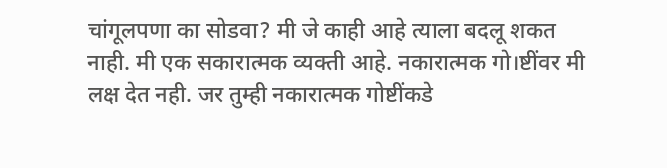चांगूलपणा का सोडवा? मी जे काही आहे त्याला बदलू शकत नाही. मी एक सकारात्मक व्यक्ती आहे. नकारात्मक गो।ष्टींवर मी लक्ष देत नही. जर तुम्ही नकारात्मक गोष्टींकडे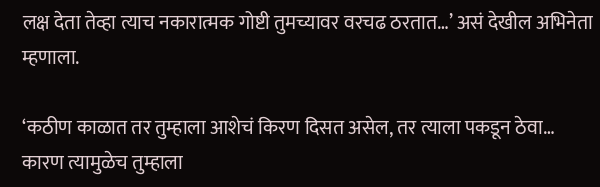लक्ष देता तेव्हा त्याच नकारात्मक गोष्टी तुमच्यावर वरचढ ठरतात…’ असं देखील अभिनेता म्हणाला.

‘कठीण काळात तर तुम्हाला आशेचं किरण दिसत असेल, तर त्याला पकडून ठेवा… कारण त्यामुळेच तुम्हाला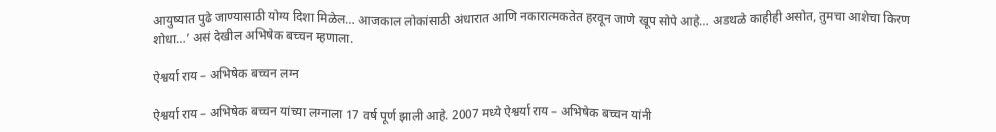आयुष्यात पुढे जाण्यासाठी योग्य दिशा मिळेल… आजकाल लोकांसाठी अंधारात आणि नकारात्मकतेत हरवून जाणे खूप सोपे आहे… अडथळे काहीही असोत, तुमचा आशेचा किरण शोधा…’ असं देखील अभिषेक बच्चन म्हणाला.

ऐश्वर्या राय – अभिषेक बच्चन लग्न

ऐश्वर्या राय – अभिषेक बच्चन यांच्या लग्नाला 17 वर्ष पूर्ण झाली आहे. 2007 मध्ये ऐश्वर्या राय – अभिषेक बच्चन यांनी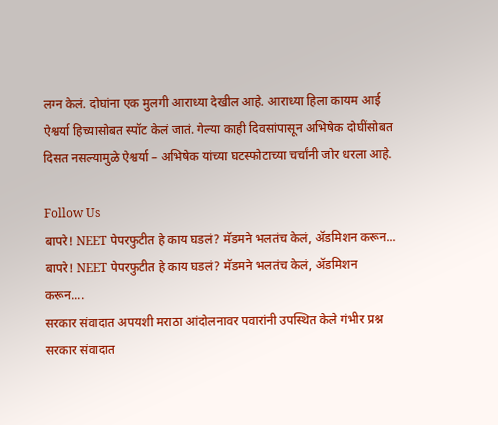लग्न केलं. दोघांना एक मुलगी आराध्या देखील आहे. आराध्या हिला कायम आई ऐश्वर्या हिच्यासोबत स्पॉट केलं जातं. गेल्या काही दिवसांपासून अभिषेक दोघींसोबत दिसत नसल्यामुळे ऐश्वर्या – अभिषेक यांच्या घटस्फोटाच्या चर्चांनी जोर धरला आहे.

Follow Us
बापरे! NEET पेपरफुटीत हे काय घडलं? मॅडमने भलतंच केलं, ॲडमिशन करून...
बापरे! NEET पेपरफुटीत हे काय घडलं? मॅडमने भलतंच केलं, ॲडमिशन करून....
सरकार संवादात अपयशी मराठा आंदोलनावर पवारांनी उपस्थित केले गंभीर प्रश्न
सरकार संवादात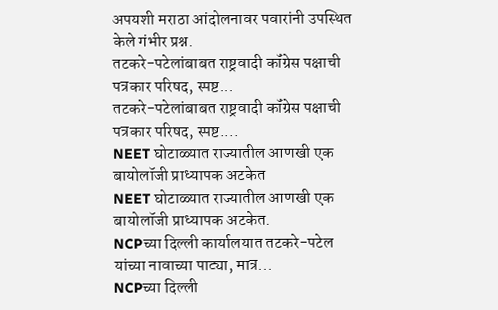अपयशी मराठा आंदोलनावर पवारांनी उपस्थित केले गंभीर प्रश्न.
तटकरे-पटेलांबाबत राष्ट्रवादी कॉंग्रेस पक्षाची पत्रकार परिषद, स्पष्ट...
तटकरे-पटेलांबाबत राष्ट्रवादी कॉंग्रेस पक्षाची पत्रकार परिषद, स्पष्ट....
NEET घोटाळ्यात राज्यातील आणखी एक बायोलॉजी प्राध्यापक अटकेत
NEET घोटाळ्यात राज्यातील आणखी एक बायोलॉजी प्राध्यापक अटकेत.
NCPच्या दिल्ली कार्यालयात तटकरे-पटेल यांच्या नावाच्या पाट्या, मात्र...
NCPच्या दिल्ली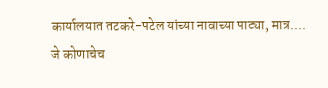कार्यालयात तटकरे-पटेल यांच्या नावाच्या पाट्या, मात्र....
जे कोणाचेच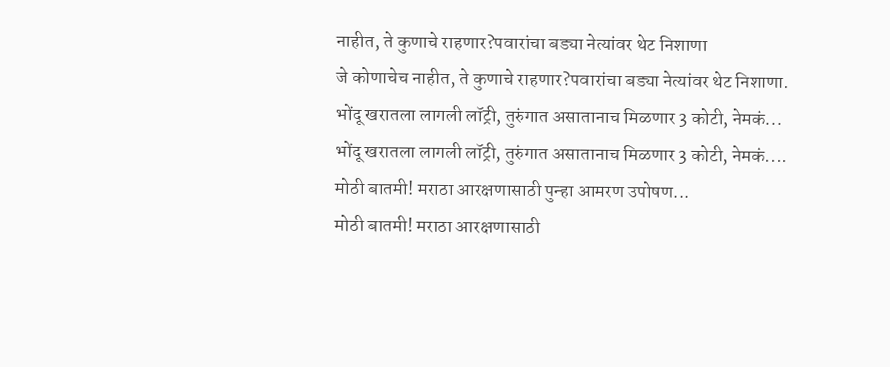नाहीत, ते कुणाचे राहणार?पवारांचा बड्या नेत्यांवर थेट निशाणा
जे कोणाचेच नाहीत, ते कुणाचे राहणार?पवारांचा बड्या नेत्यांवर थेट निशाणा.
भोंदू खरातला लागली लॉट्री, तुरुंगात असातानाच मिळणार 3 कोटी, नेमकं...
भोंदू खरातला लागली लॉट्री, तुरुंगात असातानाच मिळणार 3 कोटी, नेमकं....
मोठी बातमी! मराठा आरक्षणासाठी पुन्हा आमरण उपोषण...
मोठी बातमी! मराठा आरक्षणासाठी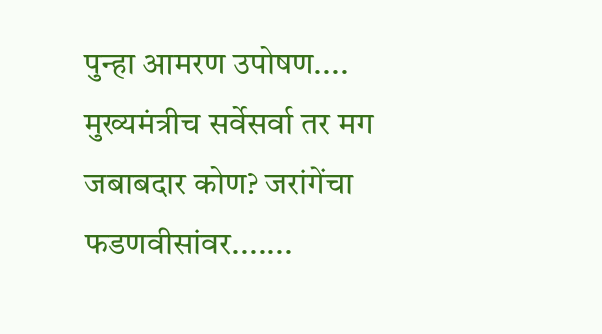पुन्हा आमरण उपोषण....
मुख्यमंत्रीच सर्वेसर्वा तर मग जबाबदार कोण? जरांगेंचा फडणवीसांवर.......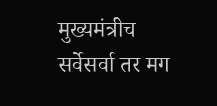मुख्यमंत्रीच सर्वेसर्वा तर मग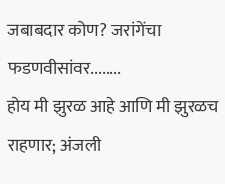जबाबदार कोण? जरांगेंचा फडणवीसांवर........
होय मी झुरळ आहे आणि मी झुरळच राहणार; अंजली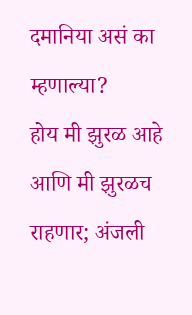दमानिया असं का म्हणाल्या?
होय मी झुरळ आहे आणि मी झुरळच राहणार; अंजली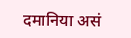दमानिया असं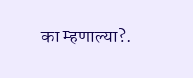का म्हणाल्या?.